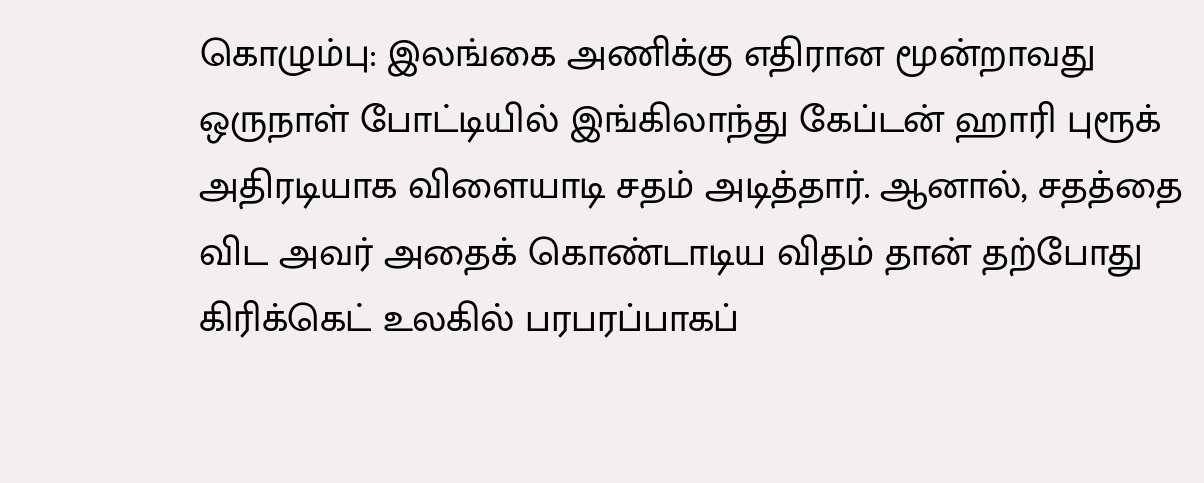கொழும்பு: இலங்கை அணிக்கு எதிரான மூன்றாவது ஒருநாள் போட்டியில் இங்கிலாந்து கேப்டன் ஹாரி புரூக் அதிரடியாக விளையாடி சதம் அடித்தார். ஆனால், சதத்தை விட அவர் அதைக் கொண்டாடிய விதம் தான் தற்போது கிரிக்கெட் உலகில் பரபரப்பாகப்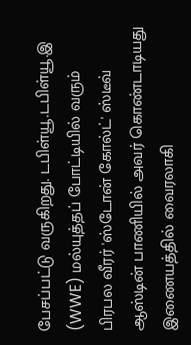பேசப்பட்டு வருகிறது. டபிள்யூ.டபிள்யூ.இ (WWE) மல்யுத்தப் போட்டியில் வரும் பிரபல வீரர் 'ஸ்டோன் கோல்ட்' ஸ்டீவ் ஆஸ்டின் பாணியில் அவர் கொண்டாடியது இணையத்தில் வைரலாகி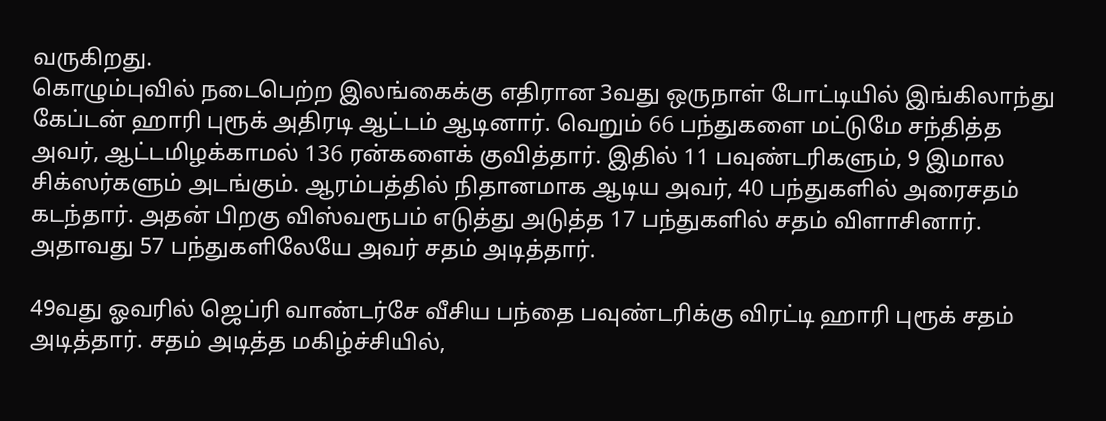வருகிறது.
கொழும்புவில் நடைபெற்ற இலங்கைக்கு எதிரான 3வது ஒருநாள் போட்டியில் இங்கிலாந்து கேப்டன் ஹாரி புரூக் அதிரடி ஆட்டம் ஆடினார். வெறும் 66 பந்துகளை மட்டுமே சந்தித்த அவர், ஆட்டமிழக்காமல் 136 ரன்களைக் குவித்தார். இதில் 11 பவுண்டரிகளும், 9 இமால சிக்ஸர்களும் அடங்கும். ஆரம்பத்தில் நிதானமாக ஆடிய அவர், 40 பந்துகளில் அரைசதம் கடந்தார். அதன் பிறகு விஸ்வரூபம் எடுத்து அடுத்த 17 பந்துகளில் சதம் விளாசினார். அதாவது 57 பந்துகளிலேயே அவர் சதம் அடித்தார்.

49வது ஓவரில் ஜெப்ரி வாண்டர்சே வீசிய பந்தை பவுண்டரிக்கு விரட்டி ஹாரி புரூக் சதம் அடித்தார். சதம் அடித்த மகிழ்ச்சியில்,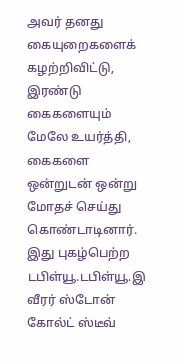அவர் தனது கையுறைகளைக் கழற்றிவிட்டு, இரண்டு கைகளையும் மேலே உயர்த்தி, கைகளை ஒன்றுடன் ஒன்று மோதச் செய்து கொண்டாடினார். இது புகழ்பெற்ற டபிள்யூ.டபிள்யூ.இ வீரர் ஸ்டோன் கோல்ட் ஸ்டீவ்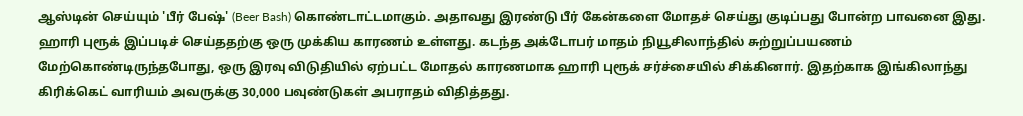ஆஸ்டின் செய்யும் 'பீர் பேஷ்' (Beer Bash) கொண்டாட்டமாகும். அதாவது இரண்டு பீர் கேன்களை மோதச் செய்து குடிப்பது போன்ற பாவனை இது.
ஹாரி புரூக் இப்படிச் செய்ததற்கு ஒரு முக்கிய காரணம் உள்ளது. கடந்த அக்டோபர் மாதம் நியூசிலாந்தில் சுற்றுப்பயணம் மேற்கொண்டிருந்தபோது, ஒரு இரவு விடுதியில் ஏற்பட்ட மோதல் காரணமாக ஹாரி புரூக் சர்ச்சையில் சிக்கினார். இதற்காக இங்கிலாந்து கிரிக்கெட் வாரியம் அவருக்கு 30,000 பவுண்டுகள் அபராதம் விதித்தது.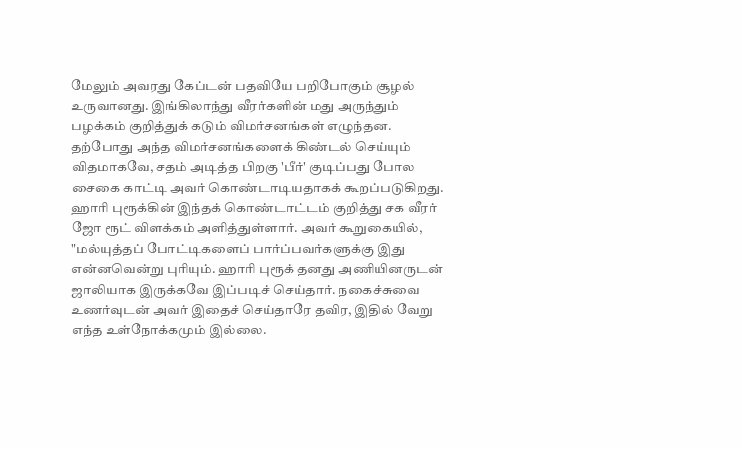மேலும் அவரது கேப்டன் பதவியே பறிபோகும் சூழல் உருவானது. இங்கிலாந்து வீரர்களின் மது அருந்தும் பழக்கம் குறித்துக் கடும் விமர்சனங்கள் எழுந்தன. தற்போது அந்த விமர்சனங்களைக் கிண்டல் செய்யும் விதமாகவே, சதம் அடித்த பிறகு 'பீர்' குடிப்பது போல சைகை காட்டி அவர் கொண்டாடியதாகக் கூறப்படுகிறது.
ஹாரி புரூக்கின் இந்தக் கொண்டாட்டம் குறித்து சக வீரர் ஜோ ரூட் விளக்கம் அளித்துள்ளார். அவர் கூறுகையில், "மல்யுத்தப் போட்டிகளைப் பார்ப்பவர்களுக்கு இது என்னவென்று புரியும். ஹாரி புரூக் தனது அணியினருடன் ஜாலியாக இருக்கவே இப்படிச் செய்தார். நகைச்சுவை உணர்வுடன் அவர் இதைச் செய்தாரே தவிர, இதில் வேறு எந்த உள்நோக்கமும் இல்லை.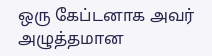ஒரு கேப்டனாக அவர் அழுத்தமான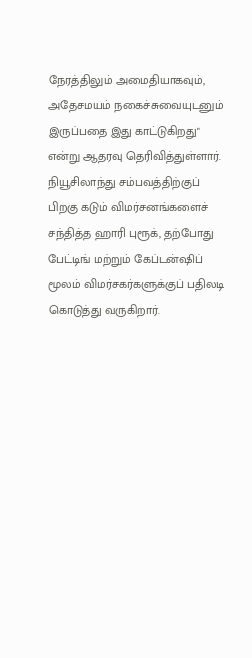நேரத்திலும் அமைதியாகவும், அதேசமயம் நகைச்சுவையுடனும் இருப்பதை இது காட்டுகிறது" என்று ஆதரவு தெரிவித்துள்ளார்.
நியூசிலாந்து சம்பவத்திற்குப் பிறகு கடும் விமர்சனங்களைச் சந்தித்த ஹாரி புரூக், தற்போது பேட்டிங் மற்றும் கேப்டன்ஷிப் மூலம் விமர்சகர்களுக்குப் பதிலடி கொடுத்து வருகிறார்.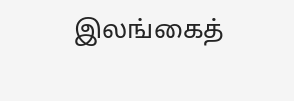இலங்கைத்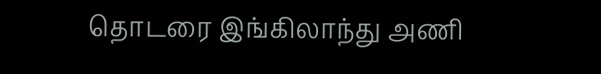தொடரை இங்கிலாந்து அணி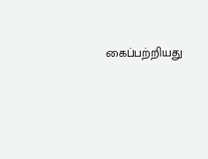கைப்பற்றியது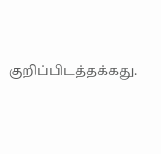குறிப்பிடத்தக்கது.